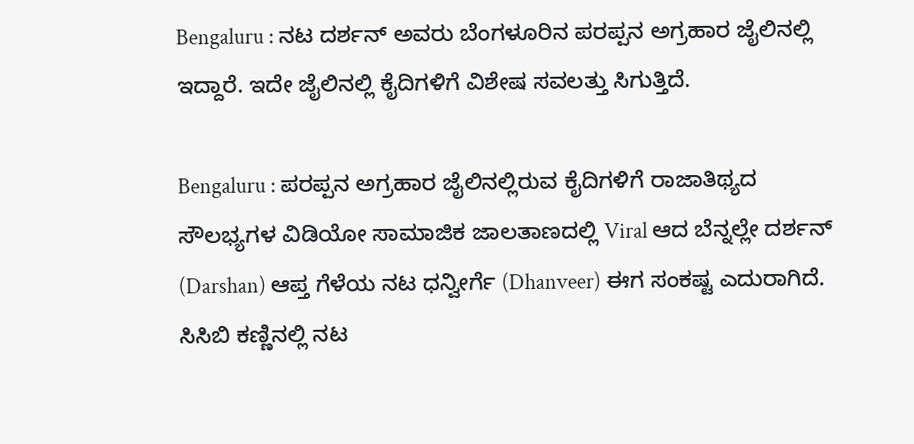Bengaluru : ನಟ ದರ್ಶನ್ ಅವರು ಬೆಂಗಳೂರಿನ ಪರಪ್ಪನ ಅಗ್ರಹಾರ ಜೈಲಿನಲ್ಲಿ ಇದ್ದಾರೆ. ಇದೇ ಜೈಲಿನಲ್ಲಿ ಕೈದಿಗಳಿಗೆ ವಿಶೇಷ ಸವಲತ್ತು ಸಿಗುತ್ತಿದೆ.

Bengaluru : ಪರಪ್ಪನ ಅಗ್ರಹಾರ ಜೈಲಿನಲ್ಲಿರುವ ಕೈದಿಗಳಿಗೆ ರಾಜಾತಿಥ್ಯದ ಸೌಲಭ್ಯಗಳ ವಿಡಿಯೋ ಸಾಮಾಜಿಕ ಜಾಲತಾಣದಲ್ಲಿ Viral ಆದ ಬೆನ್ನಲ್ಲೇ ದರ್ಶನ್ (Darshan) ಆಪ್ತ ಗೆಳೆಯ ನಟ ಧನ್ವೀರ್ಗೆ (Dhanveer) ಈಗ ಸಂಕಷ್ಟ ಎದುರಾಗಿದೆ.
ಸಿಸಿಬಿ ಕಣ್ಣಿನಲ್ಲಿ ನಟ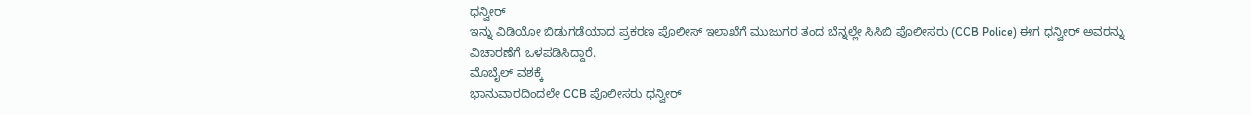ಧನ್ವೀರ್
ಇನ್ನು ವಿಡಿಯೋ ಬಿಡುಗಡೆಯಾದ ಪ್ರಕರಣ ಪೊಲೀಸ್ ಇಲಾಖೆಗೆ ಮುಜುಗರ ತಂದ ಬೆನ್ನಲ್ಲೇ ಸಿಸಿಬಿ ಪೊಲೀಸರು (CCB Police) ಈಗ ಧನ್ವೀರ್ ಅವರನ್ನು ವಿಚಾರಣೆಗೆ ಒಳಪಡಿಸಿದ್ದಾರೆ.
ಮೊಬೈಲ್ ವಶಕ್ಕೆ
ಭಾನುವಾರದಿಂದಲೇ CCB ಪೊಲೀಸರು ಧನ್ವೀರ್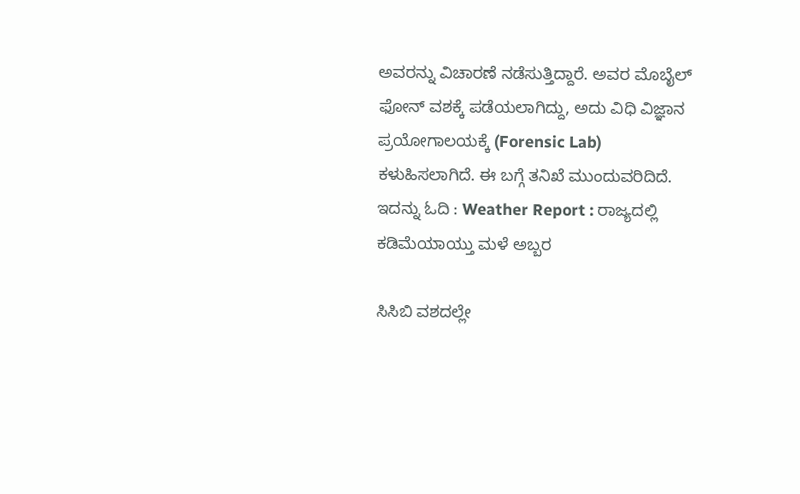ಅವರನ್ನು ವಿಚಾರಣೆ ನಡೆಸುತ್ತಿದ್ದಾರೆ. ಅವರ ಮೊಬೈಲ್ ಫೋನ್ ವಶಕ್ಕೆ ಪಡೆಯಲಾಗಿದ್ದು, ಅದು ವಿಧಿ ವಿಜ್ಞಾನ ಪ್ರಯೋಗಾಲಯಕ್ಕೆ (Forensic Lab) ಕಳುಹಿಸಲಾಗಿದೆ. ಈ ಬಗ್ಗೆ ತನಿಖೆ ಮುಂದುವರಿದಿದೆ.
ಇದನ್ನು ಓದಿ : Weather Report : ರಾಜ್ಯದಲ್ಲಿ ಕಡಿಮೆಯಾಯ್ತು ಮಳೆ ಅಬ್ಬರ

ಸಿಸಿಬಿ ವಶದಲ್ಲೇ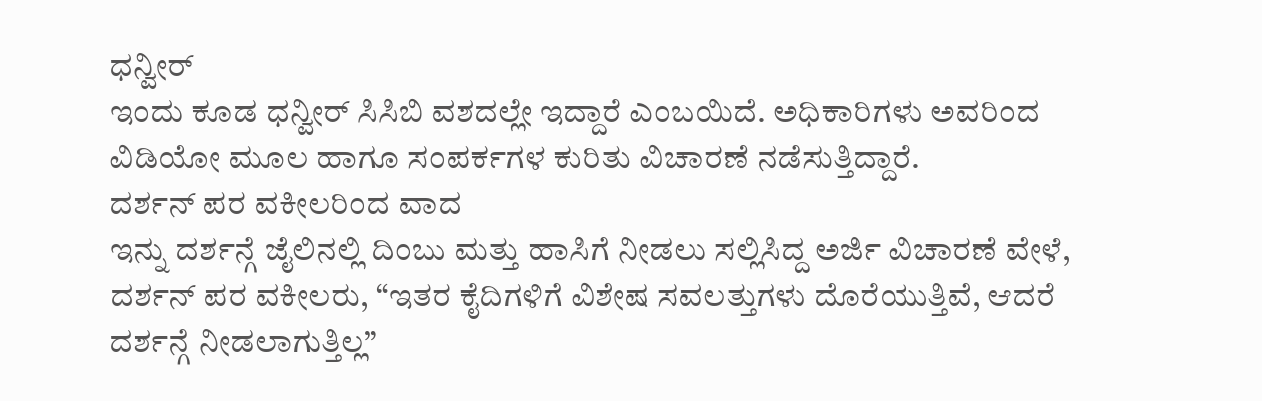ಧನ್ವೀರ್
ಇಂದು ಕೂಡ ಧನ್ವೀರ್ ಸಿಸಿಬಿ ವಶದಲ್ಲೇ ಇದ್ದಾರೆ ಎಂಬಯಿದೆ. ಅಧಿಕಾರಿಗಳು ಅವರಿಂದ ವಿಡಿಯೋ ಮೂಲ ಹಾಗೂ ಸಂಪರ್ಕಗಳ ಕುರಿತು ವಿಚಾರಣೆ ನಡೆಸುತ್ತಿದ್ದಾರೆ.
ದರ್ಶನ್ ಪರ ವಕೀಲರಿಂದ ವಾದ
ಇನ್ನು ದರ್ಶನ್ಗೆ ಜೈಲಿನಲ್ಲಿ ದಿಂಬು ಮತ್ತು ಹಾಸಿಗೆ ನೀಡಲು ಸಲ್ಲಿಸಿದ್ದ ಅರ್ಜಿ ವಿಚಾರಣೆ ವೇಳೆ, ದರ್ಶನ್ ಪರ ವಕೀಲರು, “ಇತರ ಕೈದಿಗಳಿಗೆ ವಿಶೇಷ ಸವಲತ್ತುಗಳು ದೊರೆಯುತ್ತಿವೆ, ಆದರೆ ದರ್ಶನ್ಗೆ ನೀಡಲಾಗುತ್ತಿಲ್ಲ”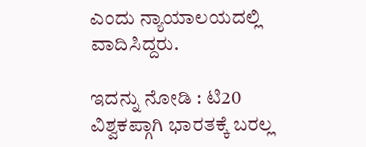ಎಂದು ನ್ಯಾಯಾಲಯದಲ್ಲಿ ವಾದಿಸಿದ್ದರು.

ಇದನ್ನು ನೋಡಿ : ಟಿ20 ವಿಶ್ವಕಪ್ಗಾಗಿ ಭಾರತಕ್ಕೆ ಬರಲ್ಲ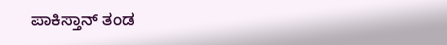ಪಾಕಿಸ್ತಾನ್ ತಂಡ